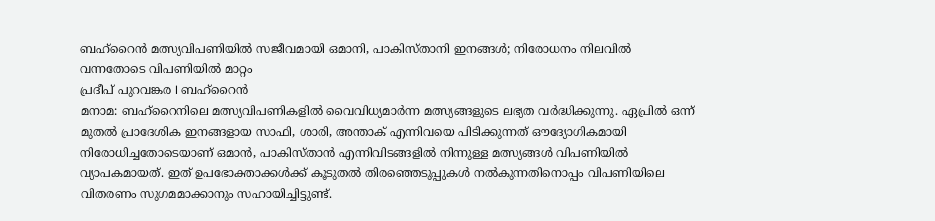ബഹ്റൈൻ മത്സ്യവിപണിയിൽ സജീവമായി ഒമാനി, പാകിസ്താനി ഇനങ്ങൾ; നിരോധനം നിലവിൽ വന്നതോടെ വിപണിയിൽ മാറ്റം
പ്രദീപ് പുറവങ്കര I ബഹ്റൈൻ
മനാമ: ബഹ്റൈനിലെ മത്സ്യവിപണികളിൽ വൈവിധ്യമാർന്ന മത്സ്യങ്ങളുടെ ലഭ്യത വർദ്ധിക്കുന്നു. ഏപ്രിൽ ഒന്ന് മുതൽ പ്രാദേശിക ഇനങ്ങളായ സാഫി, ശാരി, അന്താക് എന്നിവയെ പിടിക്കുന്നത് ഔദ്യോഗികമായി നിരോധിച്ചതോടെയാണ് ഒമാൻ, പാകിസ്താൻ എന്നിവിടങ്ങളിൽ നിന്നുള്ള മത്സ്യങ്ങൾ വിപണിയിൽ വ്യാപകമായത്. ഇത് ഉപഭോക്താക്കൾക്ക് കൂടുതൽ തിരഞ്ഞെടുപ്പുകൾ നൽകുന്നതിനൊപ്പം വിപണിയിലെ വിതരണം സുഗമമാക്കാനും സഹായിച്ചിട്ടുണ്ട്.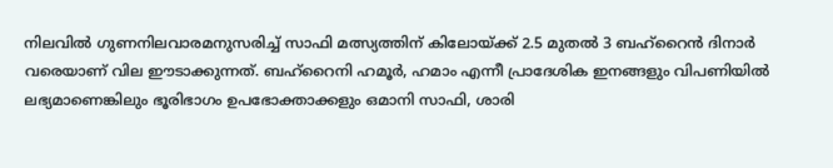നിലവിൽ ഗുണനിലവാരമനുസരിച്ച് സാഫി മത്സ്യത്തിന് കിലോയ്ക്ക് 2.5 മുതൽ 3 ബഹ്റൈൻ ദിനാർ വരെയാണ് വില ഈടാക്കുന്നത്. ബഹ്റൈനി ഹമൂർ, ഹമാം എന്നീ പ്രാദേശിക ഇനങ്ങളും വിപണിയിൽ ലഭ്യമാണെങ്കിലും ഭൂരിഭാഗം ഉപഭോക്താക്കളും ഒമാനി സാഫി, ശാരി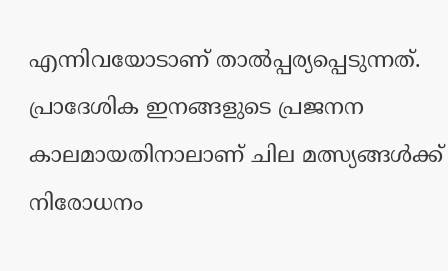എന്നിവയോടാണ് താൽപ്പര്യപ്പെടുന്നത്.
പ്രാദേശിക ഇനങ്ങളുടെ പ്രജനന കാലമായതിനാലാണ് ചില മത്സ്യങ്ങൾക്ക് നിരോധനം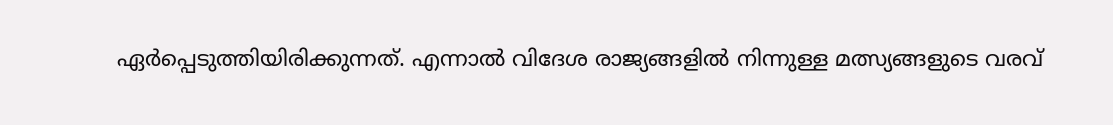ഏർപ്പെടുത്തിയിരിക്കുന്നത്. എന്നാൽ വിദേശ രാജ്യങ്ങളിൽ നിന്നുള്ള മത്സ്യങ്ങളുടെ വരവ്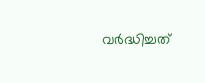വർദ്ധിച്ചത്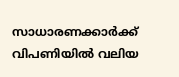സാധാരണക്കാർക്ക് വിപണിയിൽ വലിയ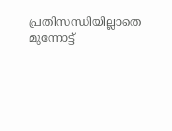പ്രതിസന്ധിയില്ലാതെ മുന്നോട്ട്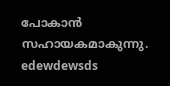പോകാൻ സഹായകമാകുന്നു.
edewdewsds